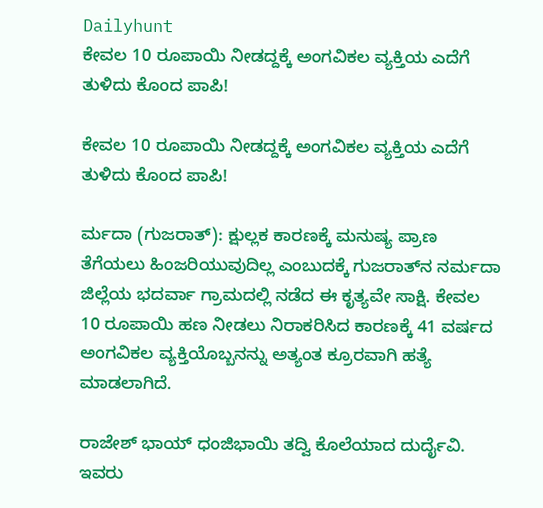Dailyhunt
ಕೇವಲ 10 ರೂಪಾಯಿ ನೀಡದ್ದಕ್ಕೆ ಅಂಗವಿಕಲ ವ್ಯಕ್ತಿಯ ಎದೆಗೆ ತುಳಿದು ಕೊಂದ ಪಾಪಿ!

ಕೇವಲ 10 ರೂಪಾಯಿ ನೀಡದ್ದಕ್ಕೆ ಅಂಗವಿಕಲ ವ್ಯಕ್ತಿಯ ಎದೆಗೆ ತುಳಿದು ಕೊಂದ ಪಾಪಿ!

ರ್ಮದಾ (ಗುಜರಾತ್): ಕ್ಷುಲ್ಲಕ ಕಾರಣಕ್ಕೆ ಮನುಷ್ಯ ಪ್ರಾಣ ತೆಗೆಯಲು ಹಿಂಜರಿಯುವುದಿಲ್ಲ ಎಂಬುದಕ್ಕೆ ಗುಜರಾತ್‌ನ ನರ್ಮದಾ ಜಿಲ್ಲೆಯ ಭದರ್ವಾ ಗ್ರಾಮದಲ್ಲಿ ನಡೆದ ಈ ಕೃತ್ಯವೇ ಸಾಕ್ಷಿ. ಕೇವಲ 10 ರೂಪಾಯಿ ಹಣ ನೀಡಲು ನಿರಾಕರಿಸಿದ ಕಾರಣಕ್ಕೆ 41 ವರ್ಷದ ಅಂಗವಿಕಲ ವ್ಯಕ್ತಿಯೊಬ್ಬನನ್ನು ಅತ್ಯಂತ ಕ್ರೂರವಾಗಿ ಹತ್ಯೆ ಮಾಡಲಾಗಿದೆ.

ರಾಜೇಶ್ ಭಾಯ್ ಧಂಜಿಭಾಯಿ ತದ್ವಿ ಕೊಲೆಯಾದ ದುರ್ದೈವಿ. ಇವರು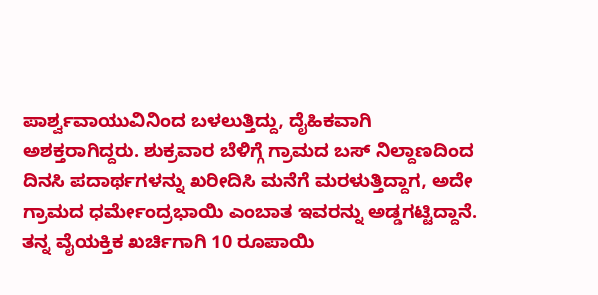ಪಾರ್ಶ್ವವಾಯುವಿನಿಂದ ಬಳಲುತ್ತಿದ್ದು, ದೈಹಿಕವಾಗಿ ಅಶಕ್ತರಾಗಿದ್ದರು. ಶುಕ್ರವಾರ ಬೆಳಿಗ್ಗೆ ಗ್ರಾಮದ ಬಸ್ ನಿಲ್ದಾಣದಿಂದ ದಿನಸಿ ಪದಾರ್ಥಗಳನ್ನು ಖರೀದಿಸಿ ಮನೆಗೆ ಮರಳುತ್ತಿದ್ದಾಗ, ಅದೇ ಗ್ರಾಮದ ಧರ್ಮೇಂದ್ರಭಾಯಿ ಎಂಬಾತ ಇವರನ್ನು ಅಡ್ಡಗಟ್ಟಿದ್ದಾನೆ. ತನ್ನ ವೈಯಕ್ತಿಕ ಖರ್ಚಿಗಾಗಿ 10 ರೂಪಾಯಿ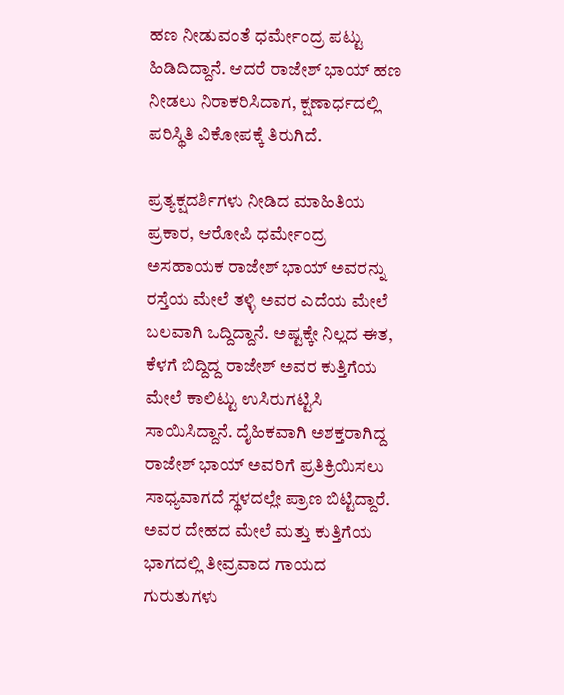ಹಣ ನೀಡುವಂತೆ ಧರ್ಮೇಂದ್ರ ಪಟ್ಟು ಹಿಡಿದಿದ್ದಾನೆ. ಆದರೆ ರಾಜೇಶ್ ಭಾಯ್ ಹಣ ನೀಡಲು ನಿರಾಕರಿಸಿದಾಗ, ಕ್ಷಣಾರ್ಧದಲ್ಲಿ ಪರಿಸ್ಥಿತಿ ವಿಕೋಪಕ್ಕೆ ತಿರುಗಿದೆ.

ಪ್ರತ್ಯಕ್ಷದರ್ಶಿಗಳು ನೀಡಿದ ಮಾಹಿತಿಯ ಪ್ರಕಾರ, ಆರೋಪಿ ಧರ್ಮೇಂದ್ರ ಅಸಹಾಯಕ ರಾಜೇಶ್ ಭಾಯ್ ಅವರನ್ನು ರಸ್ತೆಯ ಮೇಲೆ ತಳ್ಳಿ ಅವರ ಎದೆಯ ಮೇಲೆ ಬಲವಾಗಿ ಒದ್ದಿದ್ದಾನೆ. ಅಷ್ಟಕ್ಕೇ ನಿಲ್ಲದ ಈತ, ಕೆಳಗೆ ಬಿದ್ದಿದ್ದ ರಾಜೇಶ್ ಅವರ ಕುತ್ತಿಗೆಯ ಮೇಲೆ ಕಾಲಿಟ್ಟು ಉಸಿರುಗಟ್ಟಿಸಿ ಸಾಯಿಸಿದ್ದಾನೆ. ದೈಹಿಕವಾಗಿ ಅಶಕ್ತರಾಗಿದ್ದ ರಾಜೇಶ್ ಭಾಯ್ ಅವರಿಗೆ ಪ್ರತಿಕ್ರಿಯಿಸಲು ಸಾಧ್ಯವಾಗದೆ ಸ್ಥಳದಲ್ಲೇ ಪ್ರಾಣ ಬಿಟ್ಟಿದ್ದಾರೆ. ಅವರ ದೇಹದ ಮೇಲೆ ಮತ್ತು ಕುತ್ತಿಗೆಯ ಭಾಗದಲ್ಲಿ ತೀವ್ರವಾದ ಗಾಯದ ಗುರುತುಗಳು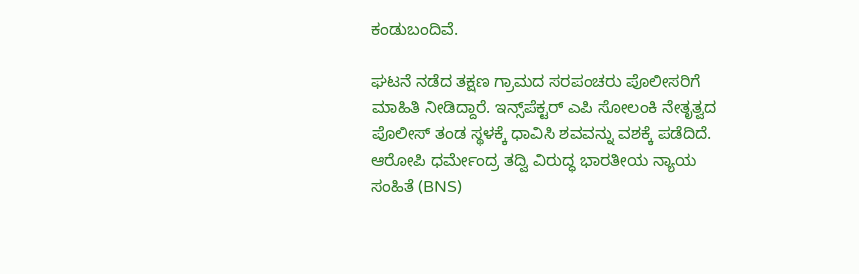ಕಂಡುಬಂದಿವೆ.

ಘಟನೆ ನಡೆದ ತಕ್ಷಣ ಗ್ರಾಮದ ಸರಪಂಚರು ಪೊಲೀಸರಿಗೆ ಮಾಹಿತಿ ನೀಡಿದ್ದಾರೆ. ಇನ್ಸ್‌ಪೆಕ್ಟರ್ ಎಪಿ ಸೋಲಂಕಿ ನೇತೃತ್ವದ ಪೊಲೀಸ್ ತಂಡ ಸ್ಥಳಕ್ಕೆ ಧಾವಿಸಿ ಶವವನ್ನು ವಶಕ್ಕೆ ಪಡೆದಿದೆ. ಆರೋಪಿ ಧರ್ಮೇಂದ್ರ ತದ್ವಿ ವಿರುದ್ಧ ಭಾರತೀಯ ನ್ಯಾಯ ಸಂಹಿತೆ (BNS)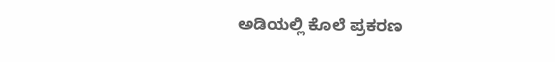ಅಡಿಯಲ್ಲಿ ಕೊಲೆ ಪ್ರಕರಣ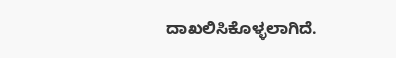ದಾಖಲಿಸಿಕೊಳ್ಳಲಾಗಿದೆ.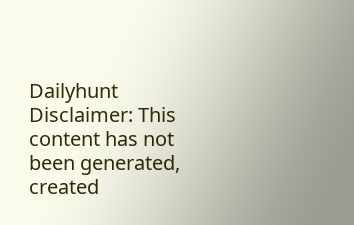Dailyhunt
Disclaimer: This content has not been generated, created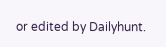or edited by Dailyhunt.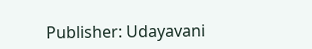Publisher: Udayavani